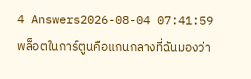4 Answers2026-08-04 07:41:59
พล็อตในการ์ตูนคือแกนกลางที่ฉันมองว่า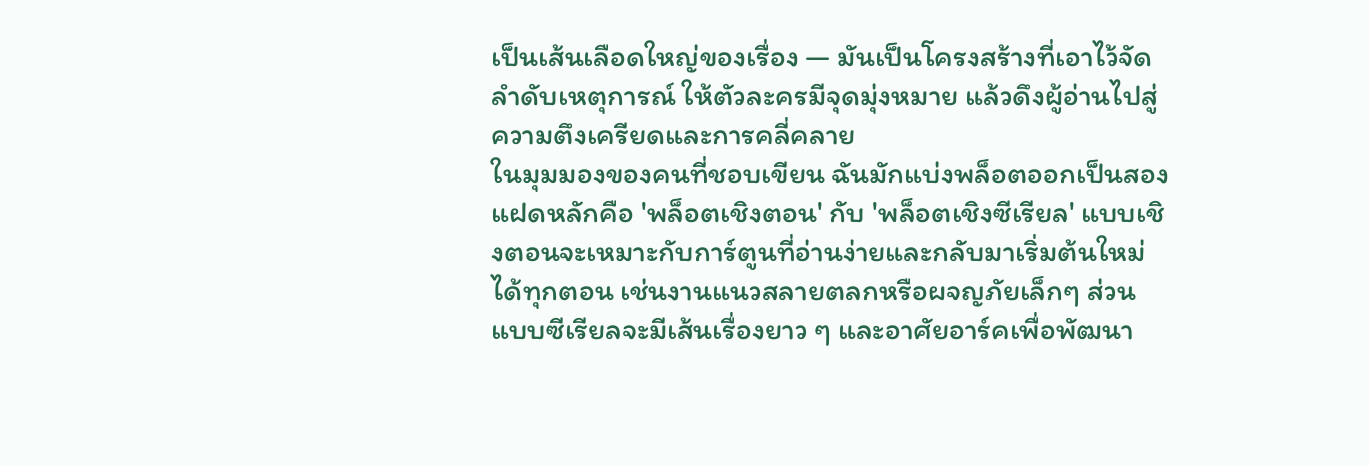เป็นเส้นเลือดใหญ่ของเรื่อง — มันเป็นโครงสร้างที่เอาไว้จัดลำดับเหตุการณ์ ให้ตัวละครมีจุดมุ่งหมาย แล้วดึงผู้อ่านไปสู่ความตึงเครียดและการคลี่คลาย
ในมุมมองของคนที่ชอบเขียน ฉันมักแบ่งพล็อตออกเป็นสองแฝดหลักคือ 'พล็อตเชิงตอน' กับ 'พล็อตเชิงซีเรียล' แบบเชิงตอนจะเหมาะกับการ์ตูนที่อ่านง่ายและกลับมาเริ่มต้นใหม่ได้ทุกตอน เช่นงานแนวสลายตลกหรือผจญภัยเล็กๆ ส่วนแบบซีเรียลจะมีเส้นเรื่องยาว ๆ และอาศัยอาร์คเพื่อพัฒนา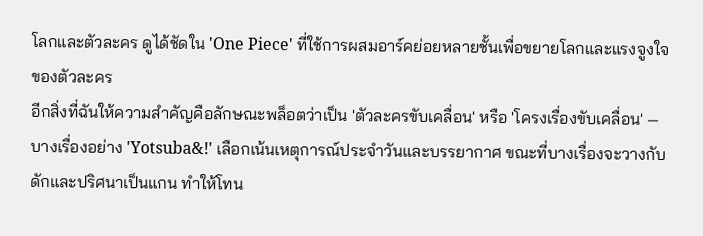โลกและตัวละคร ดูได้ชัดใน 'One Piece' ที่ใช้การผสมอาร์คย่อยหลายชั้นเพื่อขยายโลกและแรงจูงใจของตัวละคร
อีกสิ่งที่ฉันให้ความสำคัญคือลักษณะพล็อตว่าเป็น 'ตัวละครขับเคลื่อน' หรือ 'โครงเรื่องขับเคลื่อน' — บางเรื่องอย่าง 'Yotsuba&!' เลือกเน้นเหตุการณ์ประจำวันและบรรยากาศ ขณะที่บางเรื่องจะวางกับดักและปริศนาเป็นแกน ทำให้โทน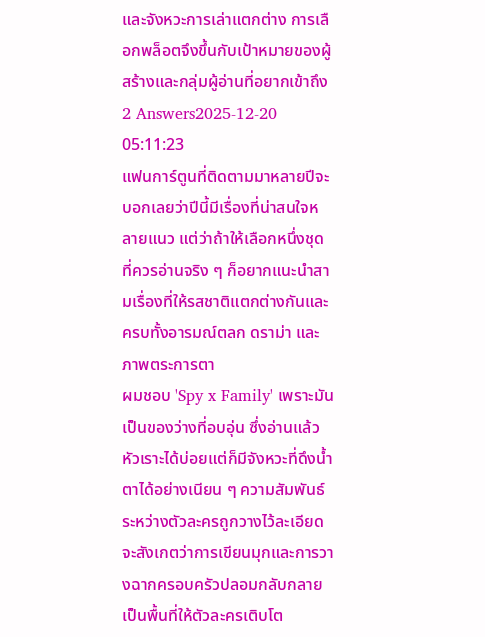และจังหวะการเล่าแตกต่าง การเลือกพล็อตจึงขึ้นกับเป้าหมายของผู้สร้างและกลุ่มผู้อ่านที่อยากเข้าถึง
2 Answers2025-12-20 05:11:23
แฟนการ์ตูนที่ติดตามมาหลายปีจะบอกเลยว่าปีนี้มีเรื่องที่น่าสนใจหลายแนว แต่ว่าถ้าให้เลือกหนึ่งชุดที่ควรอ่านจริง ๆ ก็อยากแนะนำสามเรื่องที่ให้รสชาติแตกต่างกันและครบทั้งอารมณ์ตลก ดราม่า และภาพตระการตา
ผมชอบ 'Spy x Family' เพราะมันเป็นของว่างที่อบอุ่น ซึ่งอ่านแล้วหัวเราะได้บ่อยแต่ก็มีจังหวะที่ดึงน้ำตาได้อย่างเนียน ๆ ความสัมพันธ์ระหว่างตัวละครถูกวางไว้ละเอียด จะสังเกตว่าการเขียนมุกและการวางฉากครอบครัวปลอมกลับกลายเป็นพื้นที่ให้ตัวละครเติบโต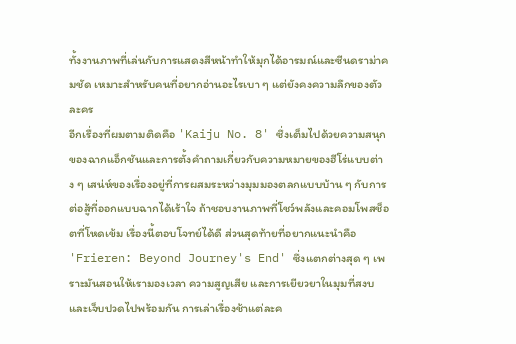ทั้งงานภาพที่เล่นกับการแสดงสีหน้าทำให้มุกได้อารมณ์และซีนดราม่าคมชัด เหมาะสำหรับคนที่อยากอ่านอะไรเบา ๆ แต่ยังคงความลึกของตัวละคร
อีกเรื่องที่ผมตามติดคือ 'Kaiju No. 8' ซึ่งเต็มไปด้วยความสนุกของฉากแอ็กชันและการตั้งคำถามเกี่ยวกับความหมายของฮีโร่แบบต่าง ๆ เสน่ห์ของเรื่องอยู่ที่การผสมระหว่างมุมมองตลกแบบบ้าน ๆ กับการต่อสู้ที่ออกแบบฉากได้เร้าใจ ถ้าชอบงานภาพที่โชว์พลังและคอมโพสช็อตที่โหดเข้ม เรื่องนี้ตอบโจทย์ได้ดี ส่วนสุดท้ายที่อยากแนะนำคือ 'Frieren: Beyond Journey's End' ซึ่งแตกต่างสุด ๆ เพราะมันสอนให้เรามองเวลา ความสูญเสีย และการเยียวยาในมุมที่สงบและเจ็บปวดไปพร้อมกัน การเล่าเรื่องช้าแต่ละค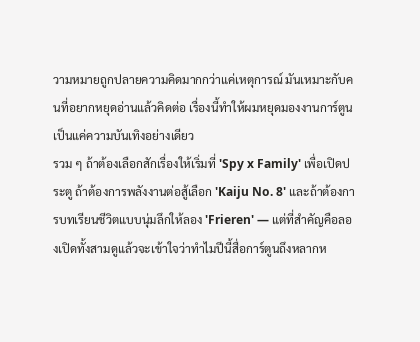วามหมายถูกปลายความคิดมากกว่าแค่เหตุการณ์ มันเหมาะกับคนที่อยากหยุดอ่านแล้วคิดต่อ เรื่องนี้ทำให้ผมหยุดมองงานการ์ตูนเป็นแค่ความบันเทิงอย่างเดียว
รวม ๆ ถ้าต้องเลือกสักเรื่องให้เริ่มที่ 'Spy x Family' เพื่อเปิดประตู ถ้าต้องการพลังงานต่อสู้เลือก 'Kaiju No. 8' และถ้าต้องการบทเรียนชีวิตแบบนุ่มลึกให้ลอง 'Frieren' — แต่ที่สำคัญคือลองเปิดทั้งสามดูแล้วจะเข้าใจว่าทำไมปีนี้สื่อการ์ตูนถึงหลากห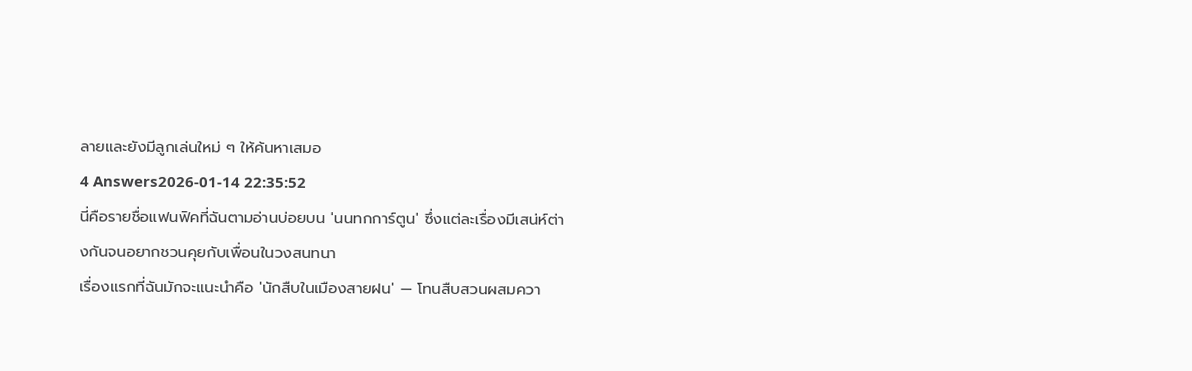ลายและยังมีลูกเล่นใหม่ ๆ ให้ค้นหาเสมอ
4 Answers2026-01-14 22:35:52
นี่คือรายชื่อแฟนฟิคที่ฉันตามอ่านบ่อยบน 'นนทกการ์ตูน' ซึ่งแต่ละเรื่องมีเสน่ห์ต่างกันจนอยากชวนคุยกับเพื่อนในวงสนทนา
เรื่องแรกที่ฉันมักจะแนะนำคือ 'นักสืบในเมืองสายฝน' — โทนสืบสวนผสมควา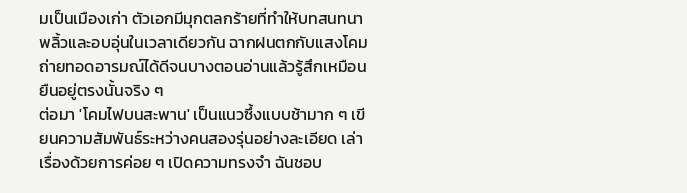มเป็นเมืองเก่า ตัวเอกมีมุกตลกร้ายที่ทำให้บทสนทนาพลิ้วและอบอุ่นในเวลาเดียวกัน ฉากฝนตกกับแสงโคมถ่ายทอดอารมณ์ได้ดีจนบางตอนอ่านแล้วรู้สึกเหมือนยืนอยู่ตรงนั้นจริง ๆ
ต่อมา 'โคมไฟบนสะพาน' เป็นแนวซึ้งแบบช้ามาก ๆ เขียนความสัมพันธ์ระหว่างคนสองรุ่นอย่างละเอียด เล่าเรื่องด้วยการค่อย ๆ เปิดความทรงจำ ฉันชอบ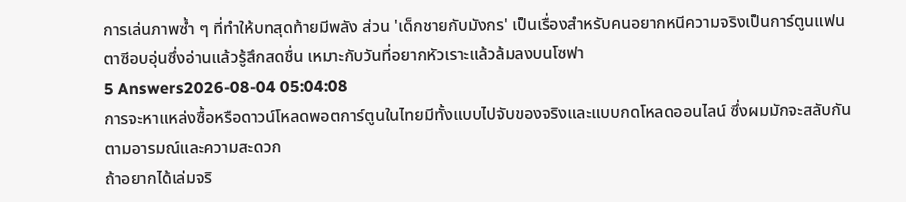การเล่นภาพซ้ำ ๆ ที่ทำให้บทสุดท้ายมีพลัง ส่วน 'เด็กชายกับมังกร' เป็นเรื่องสำหรับคนอยากหนีความจริงเป็นการ์ตูนแฟนตาซีอบอุ่นซึ่งอ่านแล้วรู้สึกสดชื่น เหมาะกับวันที่อยากหัวเราะแล้วล้มลงบนโซฟา
5 Answers2026-08-04 05:04:08
การจะหาแหล่งซื้อหรือดาวน์โหลดพอตการ์ตูนในไทยมีทั้งแบบไปจับของจริงและแบบกดโหลดออนไลน์ ซึ่งผมมักจะสลับกันตามอารมณ์และความสะดวก
ถ้าอยากได้เล่มจริ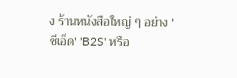ง ร้านหนังสือใหญ่ ๆ อย่าง 'ซีเอ็ด' 'B2S' หรือ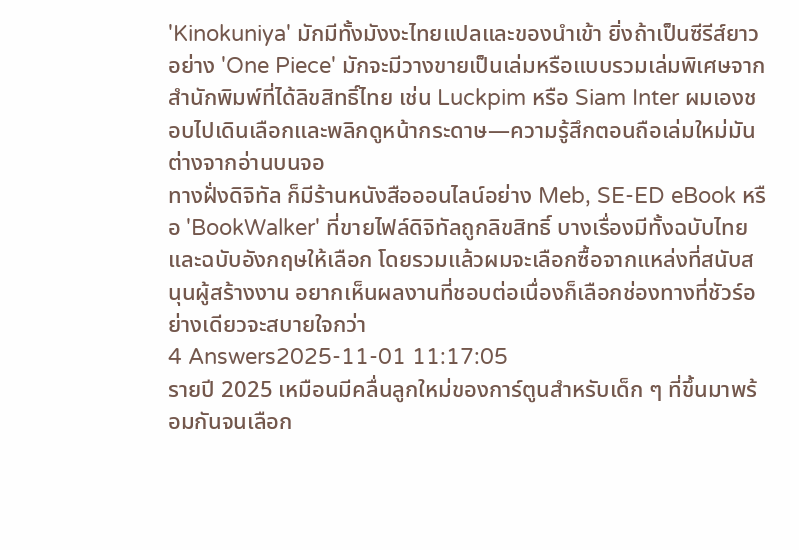'Kinokuniya' มักมีทั้งมังงะไทยแปลและของนำเข้า ยิ่งถ้าเป็นซีรีส์ยาวอย่าง 'One Piece' มักจะมีวางขายเป็นเล่มหรือแบบรวมเล่มพิเศษจากสำนักพิมพ์ที่ได้ลิขสิทธิ์ไทย เช่น Luckpim หรือ Siam Inter ผมเองชอบไปเดินเลือกและพลิกดูหน้ากระดาษ—ความรู้สึกตอนถือเล่มใหม่มันต่างจากอ่านบนจอ
ทางฝั่งดิจิทัล ก็มีร้านหนังสือออนไลน์อย่าง Meb, SE-ED eBook หรือ 'BookWalker' ที่ขายไฟล์ดิจิทัลถูกลิขสิทธิ์ บางเรื่องมีทั้งฉบับไทยและฉบับอังกฤษให้เลือก โดยรวมแล้วผมจะเลือกซื้อจากแหล่งที่สนับสนุนผู้สร้างงาน อยากเห็นผลงานที่ชอบต่อเนื่องก็เลือกช่องทางที่ชัวร์อย่างเดียวจะสบายใจกว่า
4 Answers2025-11-01 11:17:05
รายปี 2025 เหมือนมีคลื่นลูกใหม่ของการ์ตูนสำหรับเด็ก ๆ ที่ขึ้นมาพร้อมกันจนเลือก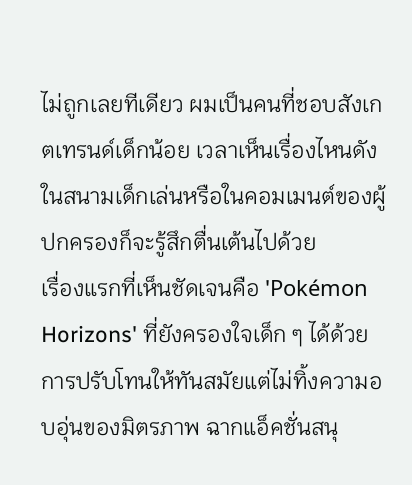ไม่ถูกเลยทีเดียว ผมเป็นคนที่ชอบสังเกตเทรนด์เด็กน้อย เวลาเห็นเรื่องไหนดังในสนามเด็กเล่นหรือในคอมเมนต์ของผู้ปกครองก็จะรู้สึกตื่นเต้นไปด้วย
เรื่องแรกที่เห็นชัดเจนคือ 'Pokémon Horizons' ที่ยังครองใจเด็ก ๆ ได้ด้วยการปรับโทนให้ทันสมัยแต่ไม่ทิ้งความอบอุ่นของมิตรภาพ ฉากแอ็คชั่นสนุ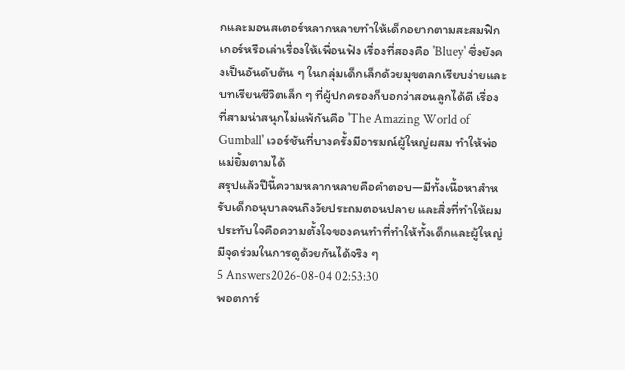กและมอนสเตอร์หลากหลายทำให้เด็กอยากตามสะสมฟิกเกอร์หรือเล่าเรื่องให้เพื่อนฟัง เรื่องที่สองคือ 'Bluey' ซึ่งยังคงเป็นอันดับต้น ๆ ในกลุ่มเด็กเล็กด้วยมุขตลกเรียบง่ายและบทเรียนชีวิตเล็ก ๆ ที่ผู้ปกครองก็บอกว่าสอนลูกได้ดี เรื่องที่สามน่าสนุกไม่แพ้กันคือ 'The Amazing World of Gumball' เวอร์ชันที่บางครั้งมีอารมณ์ผู้ใหญ่ผสม ทำให้พ่อแม่ยิ้มตามได้
สรุปแล้วปีนี้ความหลากหลายคือคำตอบ—มีทั้งเนื้อหาสำหรับเด็กอนุบาลจนถึงวัยประถมตอนปลาย และสิ่งที่ทำให้ผมประทับใจคือความตั้งใจของคนทำที่ทำให้ทั้งเด็กและผู้ใหญ่มีจุดร่วมในการดูด้วยกันได้จริง ๆ
5 Answers2026-08-04 02:53:30
พอตการ์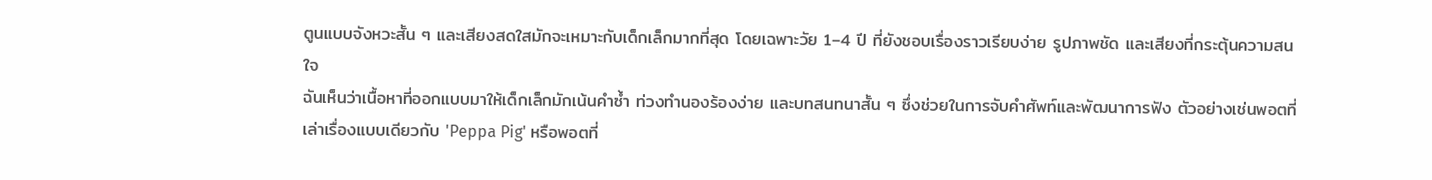ตูนแบบจังหวะสั้น ๆ และเสียงสดใสมักจะเหมาะกับเด็กเล็กมากที่สุด โดยเฉพาะวัย 1–4 ปี ที่ยังชอบเรื่องราวเรียบง่าย รูปภาพชัด และเสียงที่กระตุ้นความสนใจ
ฉันเห็นว่าเนื้อหาที่ออกแบบมาให้เด็กเล็กมักเน้นคำซ้ำ ท่วงทำนองร้องง่าย และบทสนทนาสั้น ๆ ซึ่งช่วยในการจับคำศัพท์และพัฒนาการฟัง ตัวอย่างเช่นพอตที่เล่าเรื่องแบบเดียวกับ 'Peppa Pig' หรือพอตที่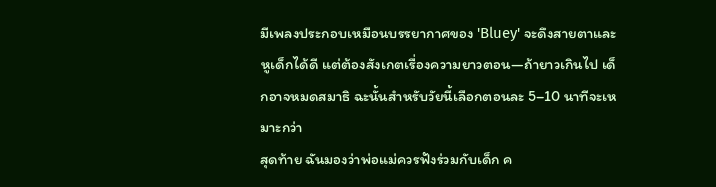มีเพลงประกอบเหมือนบรรยากาศของ 'Bluey' จะดึงสายตาและหูเด็กได้ดี แต่ต้องสังเกตเรื่องความยาวตอน—ถ้ายาวเกินไป เด็กอาจหมดสมาธิ ฉะนั้นสำหรับวัยนี้เลือกตอนละ 5–10 นาทีจะเหมาะกว่า
สุดท้าย ฉันมองว่าพ่อแม่ควรฟังร่วมกับเด็ก ค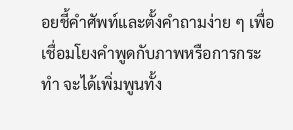อยชี้คำศัพท์และตั้งคำถามง่าย ๆ เพื่อเชื่อมโยงคำพูดกับภาพหรือการกระทำ จะได้เพิ่มพูนทั้ง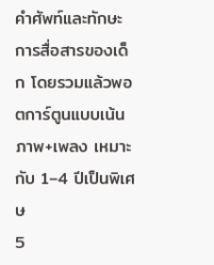คำศัพท์และทักษะการสื่อสารของเด็ก โดยรวมแล้วพอตการ์ตูนแบบเน้นภาพ+เพลง เหมาะกับ 1–4 ปีเป็นพิเศษ
5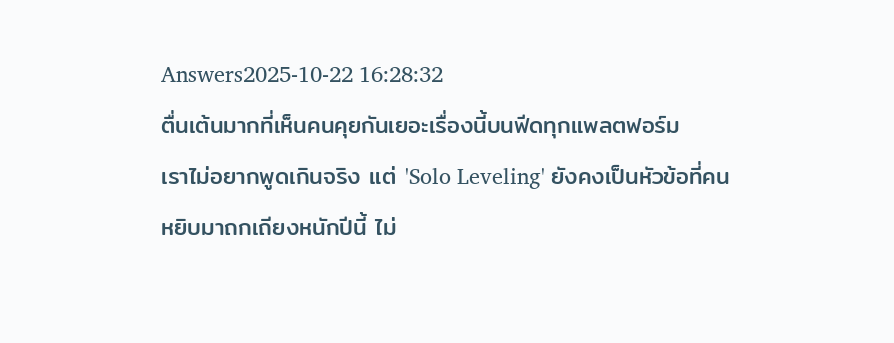Answers2025-10-22 16:28:32
ตื่นเต้นมากที่เห็นคนคุยกันเยอะเรื่องนี้บนฟีดทุกแพลตฟอร์ม
เราไม่อยากพูดเกินจริง แต่ 'Solo Leveling' ยังคงเป็นหัวข้อที่คนหยิบมาถกเถียงหนักปีนี้ ไม่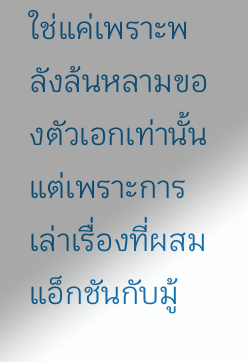ใช่แค่เพราะพลังล้นหลามของตัวเอกเท่านั้น แต่เพราะการเล่าเรื่องที่ผสมแอ็กชันกับมู้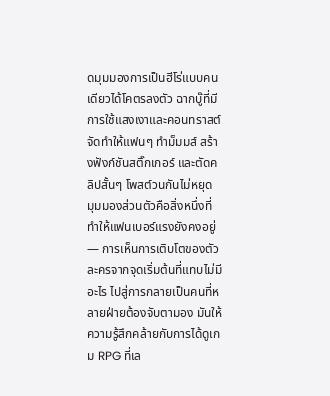ดมุมมองการเป็นฮีโร่แบบคนเดียวได้โคตรลงตัว ฉากบู๊ที่มีการใช้แสงเงาและคอนทราสต์จัดทำให้แฟนๆ ทำม็มมส์ สร้างฟังก์ชันสติ๊กเกอร์ และตัดคลิปสั้นๆ โพสต์วนกันไม่หยุด
มุมมองส่วนตัวคือสิ่งหนึ่งที่ทำให้แฟนเบอร์แรงยังคงอยู่ — การเห็นการเติบโตของตัวละครจากจุดเริ่มต้นที่แทบไม่มีอะไร ไปสู่การกลายเป็นคนที่หลายฝ่ายต้องจับตามอง มันให้ความรู้สึกคล้ายกับการได้ดูเกม RPG ที่เล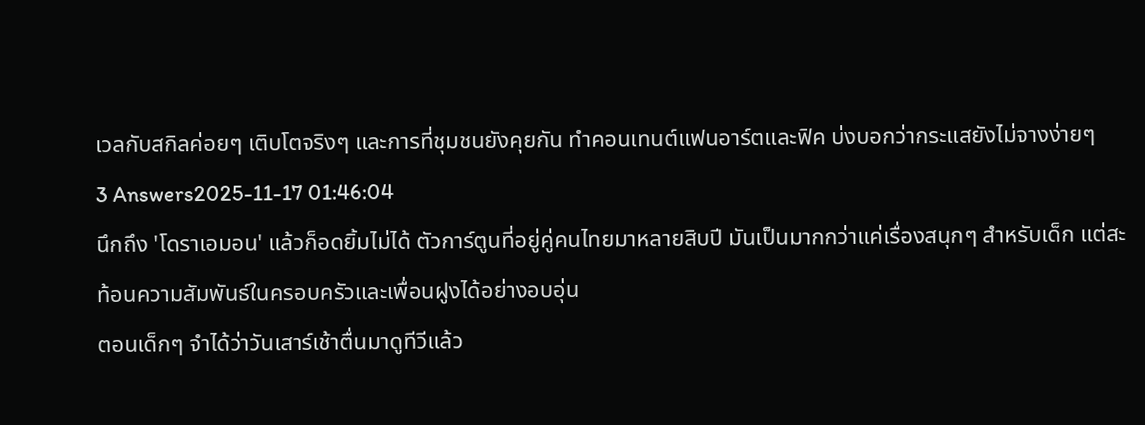เวลกับสกิลค่อยๆ เติบโตจริงๆ และการที่ชุมชนยังคุยกัน ทำคอนเทนต์แฟนอาร์ตและฟิค บ่งบอกว่ากระแสยังไม่จางง่ายๆ
3 Answers2025-11-17 01:46:04
นึกถึง 'โดราเอมอน' แล้วก็อดยิ้มไม่ได้ ตัวการ์ตูนที่อยู่คู่คนไทยมาหลายสิบปี มันเป็นมากกว่าแค่เรื่องสนุกๆ สำหรับเด็ก แต่สะท้อนความสัมพันธ์ในครอบครัวและเพื่อนฝูงได้อย่างอบอุ่น
ตอนเด็กๆ จำได้ว่าวันเสาร์เช้าตื่นมาดูทีวีแล้ว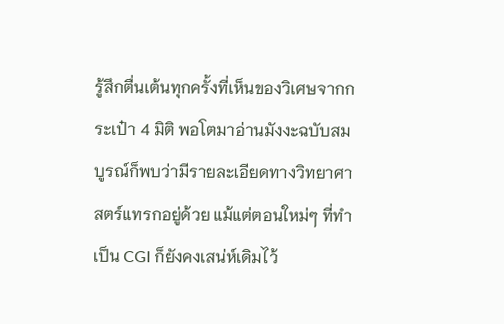รู้สึกตื่นเต้นทุกครั้งที่เห็นของวิเศษจากกระเป๋า 4 มิติ พอโตมาอ่านมังงะฉบับสมบูรณ์ก็พบว่ามีรายละเอียดทางวิทยาศาสตร์แทรกอยู่ด้วย แม้แต่ตอนใหม่ๆ ที่ทำเป็น CGI ก็ยังคงเสน่ห์เดิมไว้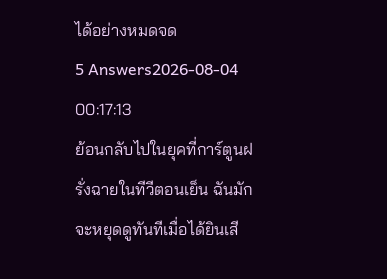ได้อย่างหมดจด
5 Answers2026-08-04 00:17:13
ย้อนกลับไปในยุคที่การ์ตูนฝรั่งฉายในทีวีตอนเย็น ฉันมักจะหยุดดูทันทีเมื่อได้ยินเสี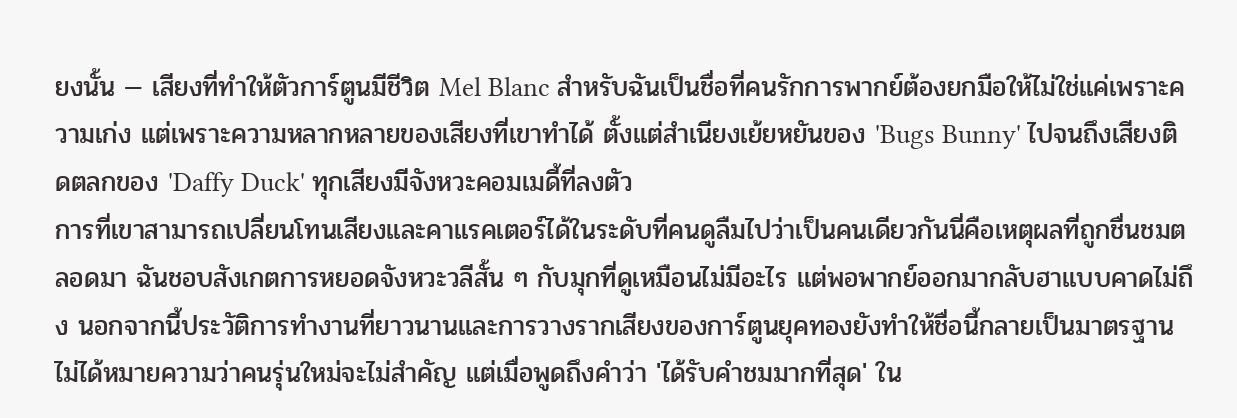ยงนั้น — เสียงที่ทำให้ตัวการ์ตูนมีชีวิต Mel Blanc สำหรับฉันเป็นชื่อที่คนรักการพากย์ต้องยกมือให้ไม่ใช่แค่เพราะความเก่ง แต่เพราะความหลากหลายของเสียงที่เขาทำได้ ตั้งแต่สำเนียงเย้ยหยันของ 'Bugs Bunny' ไปจนถึงเสียงติดตลกของ 'Daffy Duck' ทุกเสียงมีจังหวะคอมเมดี้ที่ลงตัว
การที่เขาสามารถเปลี่ยนโทนเสียงและคาแรคเตอร์ได้ในระดับที่คนดูลืมไปว่าเป็นคนเดียวกันนี่คือเหตุผลที่ถูกชื่นชมตลอดมา ฉันชอบสังเกตการหยอดจังหวะวลีสั้น ๆ กับมุกที่ดูเหมือนไม่มีอะไร แต่พอพากย์ออกมากลับฮาแบบคาดไม่ถึง นอกจากนี้ประวัติการทำงานที่ยาวนานและการวางรากเสียงของการ์ตูนยุคทองยังทำให้ชื่อนี้กลายเป็นมาตรฐาน
ไม่ได้หมายความว่าคนรุ่นใหม่จะไม่สำคัญ แต่เมื่อพูดถึงคำว่า 'ได้รับคำชมมากที่สุด' ใน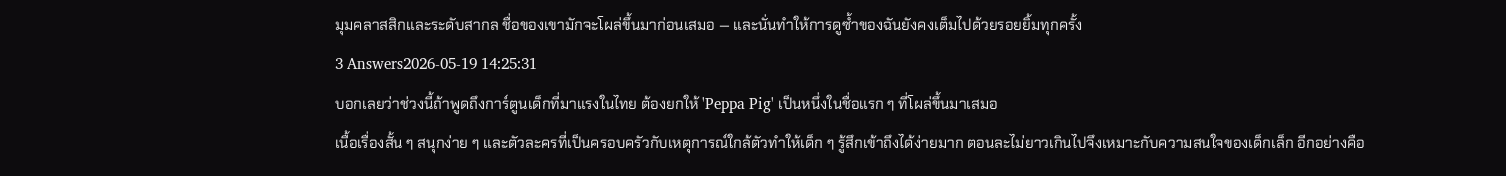มุมคลาสสิกและระดับสากล ชื่อของเขามักจะโผล่ขึ้นมาก่อนเสมอ — และนั่นทำให้การดูซ้ำของฉันยังคงเต็มไปด้วยรอยยิ้มทุกครั้ง
3 Answers2026-05-19 14:25:31
บอกเลยว่าช่วงนี้ถ้าพูดถึงการ์ตูนเด็กที่มาแรงในไทย ต้องยกให้ 'Peppa Pig' เป็นหนึ่งในชื่อแรก ๆ ที่โผล่ขึ้นมาเสมอ
เนื้อเรื่องสั้น ๆ สนุกง่าย ๆ และตัวละครที่เป็นครอบครัวกับเหตุการณ์ใกล้ตัวทำให้เด็ก ๆ รู้สึกเข้าถึงได้ง่ายมาก ตอนละไม่ยาวเกินไปจึงเหมาะกับความสนใจของเด็กเล็ก อีกอย่างคือ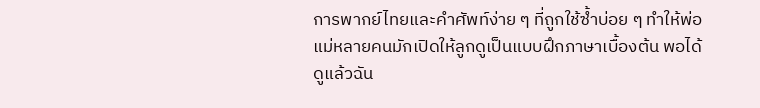การพากย์ไทยและคำศัพท์ง่าย ๆ ที่ถูกใช้ซ้ำบ่อย ๆ ทำให้พ่อแม่หลายคนมักเปิดให้ลูกดูเป็นแบบฝึกภาษาเบื้องต้น พอได้ดูแล้วฉัน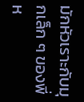มักหัวเราะกับมุกเล็ก ๆ ของพี่ห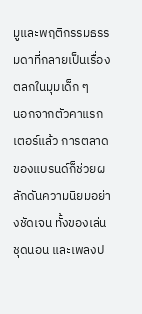มูและพฤติกรรมธรรมดาที่กลายเป็นเรื่องตลกในมุมเด็ก ๆ
นอกจากตัวคาแรกเตอร์แล้ว การตลาดของแบรนด์ก็ช่วยผลักดันความนิยมอย่างชัดเจน ทั้งของเล่น ชุดนอน และเพลงป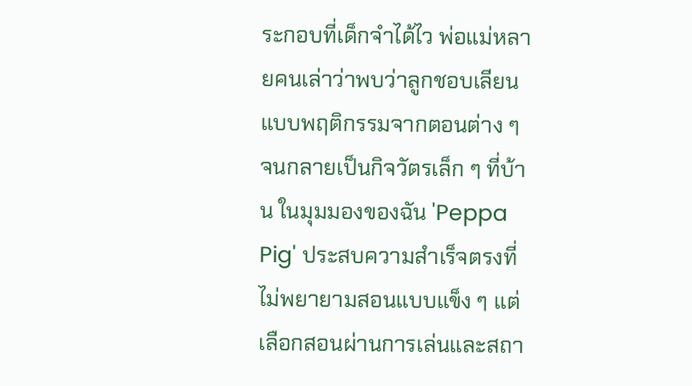ระกอบที่เด็กจำได้ไว พ่อแม่หลายคนเล่าว่าพบว่าลูกชอบเลียนแบบพฤติกรรมจากตอนต่าง ๆ จนกลายเป็นกิจวัตรเล็ก ๆ ที่บ้าน ในมุมมองของฉัน 'Peppa Pig' ประสบความสำเร็จตรงที่ไม่พยายามสอนแบบแข็ง ๆ แต่เลือกสอนผ่านการเล่นและสถา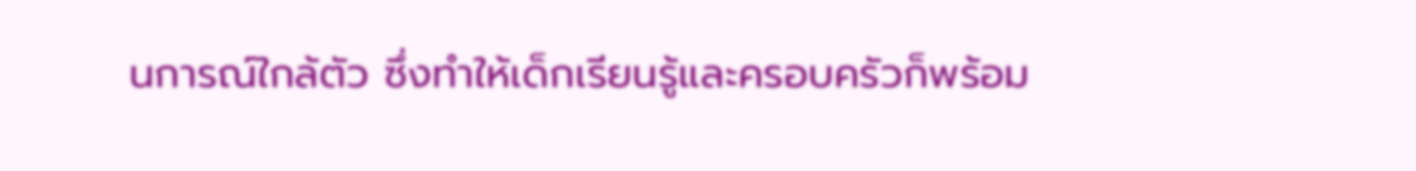นการณ์ใกล้ตัว ซึ่งทำให้เด็กเรียนรู้และครอบครัวก็พร้อม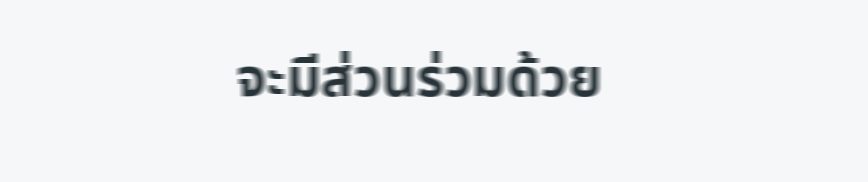จะมีส่วนร่วมด้วย